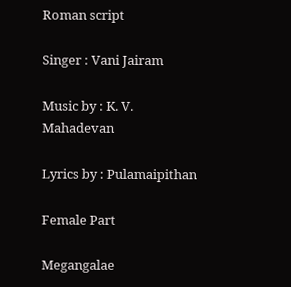Roman script

Singer : Vani Jairam

Music by : K. V. Mahadevan

Lyrics by : Pulamaipithan

Female Part

Megangalae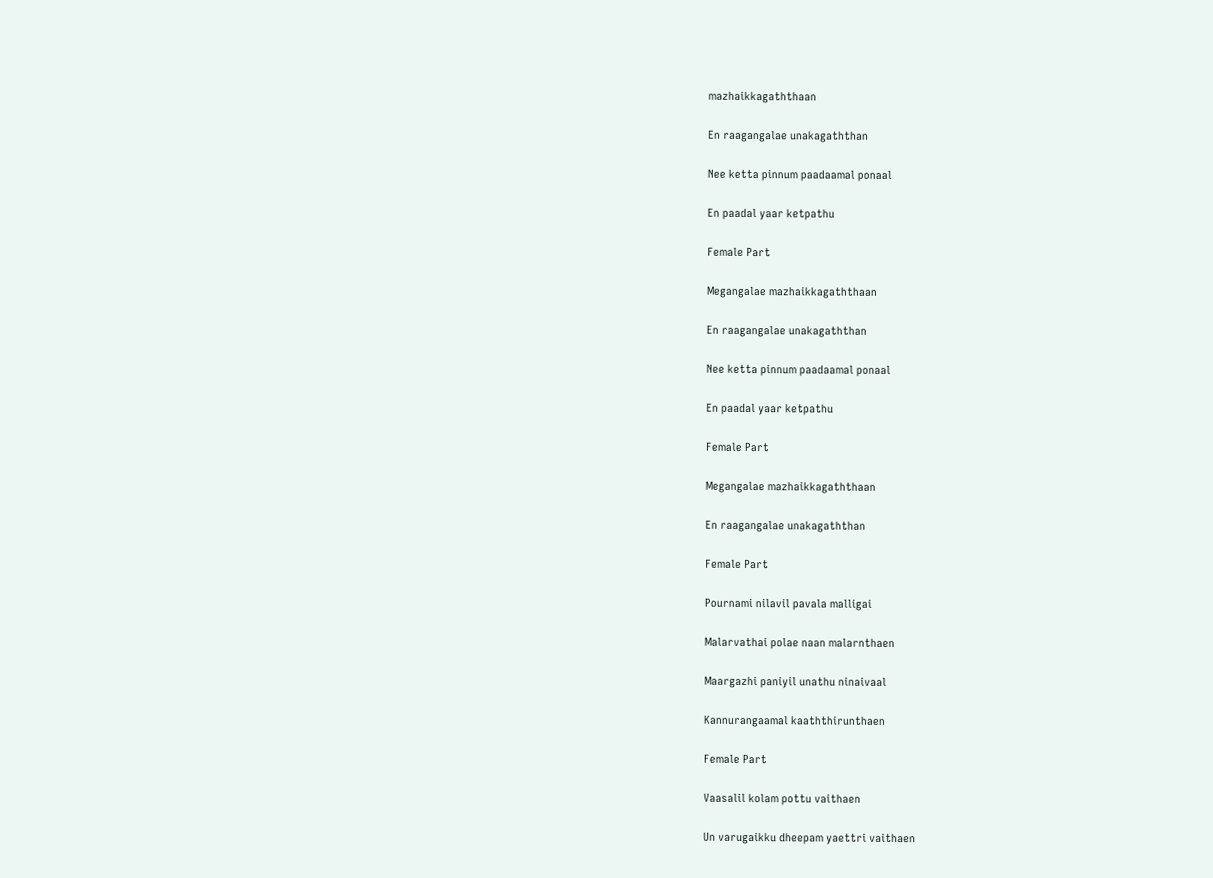mazhaikkagaththaan

En raagangalae unakagaththan

Nee ketta pinnum paadaamal ponaal

En paadal yaar ketpathu

Female Part

Megangalae mazhaikkagaththaan

En raagangalae unakagaththan

Nee ketta pinnum paadaamal ponaal

En paadal yaar ketpathu

Female Part

Megangalae mazhaikkagaththaan

En raagangalae unakagaththan

Female Part

Pournami nilavil pavala malligai

Malarvathai polae naan malarnthaen

Maargazhi paniyil unathu ninaivaal

Kannurangaamal kaaththirunthaen

Female Part

Vaasalil kolam pottu vaithaen

Un varugaikku dheepam yaettri vaithaen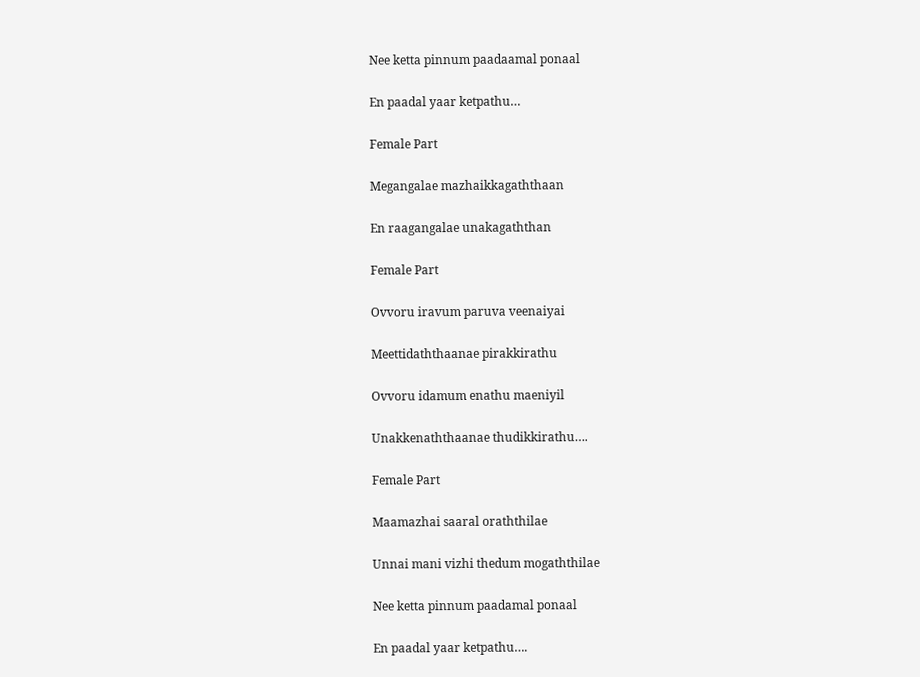Nee ketta pinnum paadaamal ponaal

En paadal yaar ketpathu…

Female Part

Megangalae mazhaikkagaththaan

En raagangalae unakagaththan

Female Part

Ovvoru iravum paruva veenaiyai

Meettidaththaanae pirakkirathu

Ovvoru idamum enathu maeniyil

Unakkenaththaanae thudikkirathu….

Female Part

Maamazhai saaral oraththilae

Unnai mani vizhi thedum mogaththilae

Nee ketta pinnum paadamal ponaal

En paadal yaar ketpathu….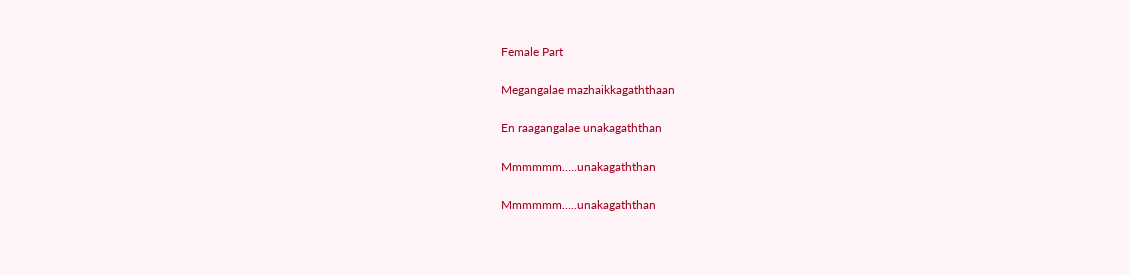Female Part

Megangalae mazhaikkagaththaan

En raagangalae unakagaththan

Mmmmmm…..unakagaththan

Mmmmmm…..unakagaththan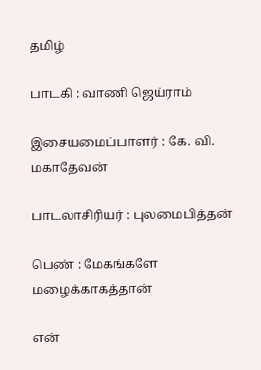தமிழ்

பாடகி : வாணி ஜெய்ராம்

இசையமைப்பாளர் : கே. வி. மகாதேவன்

பாடலாசிரியர் : புலமைபித்தன்

பெண் : மேகங்களே மழைக்காகத்தான்

என்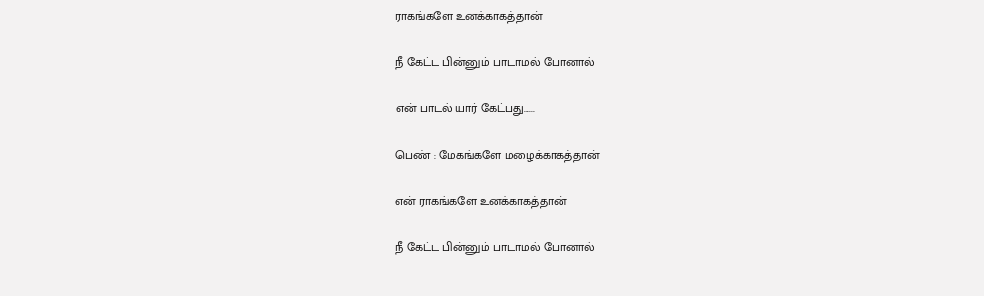ராகங்களே உனக்காகத்தான்

நீ கேட்ட பின்னும் பாடாமல் போனால்

என் பாடல் யார் கேட்பது......

பெண் : மேகங்களே மழைக்காகத்தான்

என் ராகங்களே உனக்காகத்தான்

நீ கேட்ட பின்னும் பாடாமல் போனால்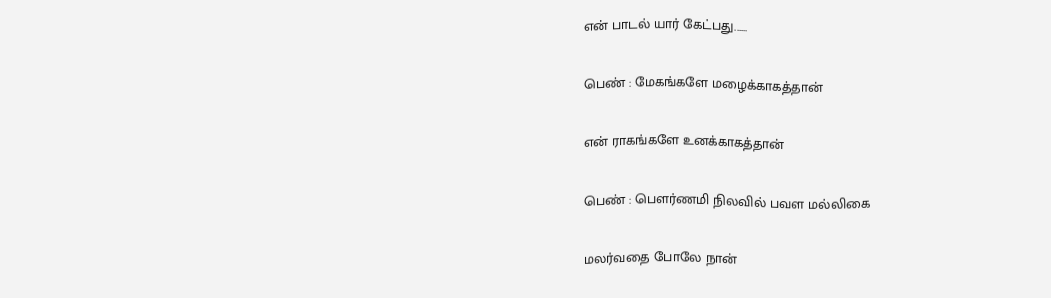என் பாடல் யார் கேட்பது......

பெண் : மேகங்களே மழைக்காகத்தான்

என் ராகங்களே உனக்காகத்தான்

பெண் : பௌர்ணமி நிலவில் பவள மல்லிகை

மலர்வதை போலே நான்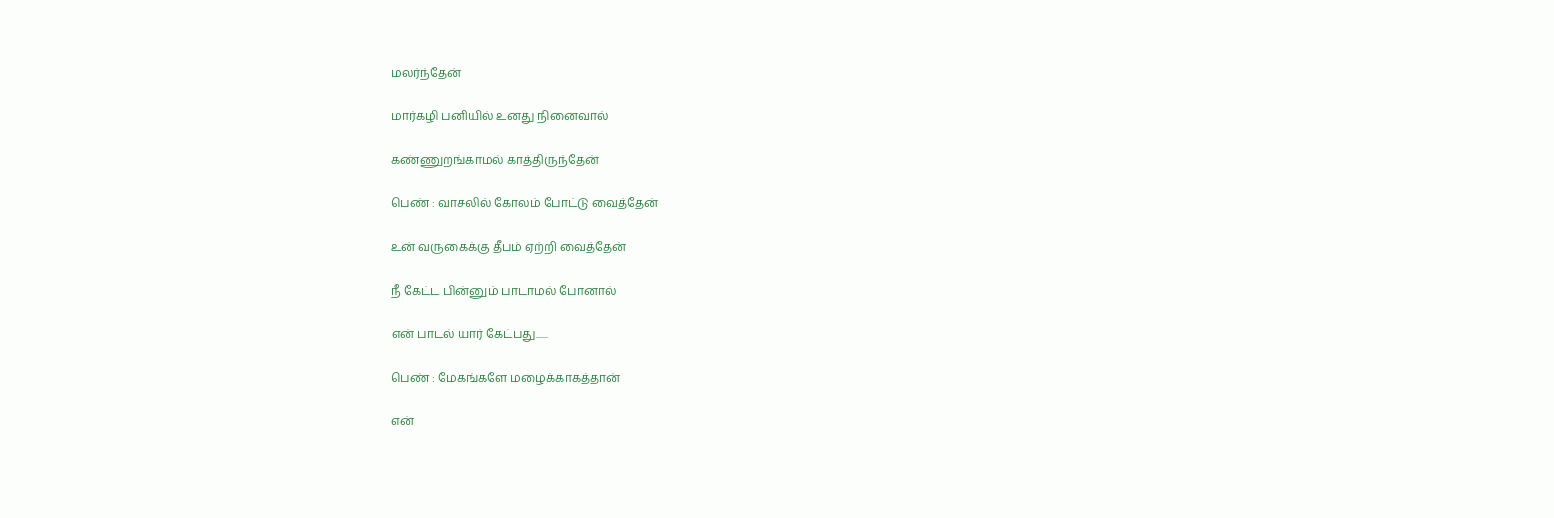மலர்ந்தேன்

மார்கழி பனியில் உனது நினைவால்

கண்ணுறங்காமல் காத்திருந்தேன்

பெண் : வாசலில் கோலம் போட்டு வைத்தேன்

உன் வருகைக்கு தீபம் ஏற்றி வைத்தேன்

நீ கேட்ட பின்னும் பாடாமல் போனால்

என் பாடல் யார் கேட்பது......

பெண் : மேகங்களே மழைக்காகத்தான்

என்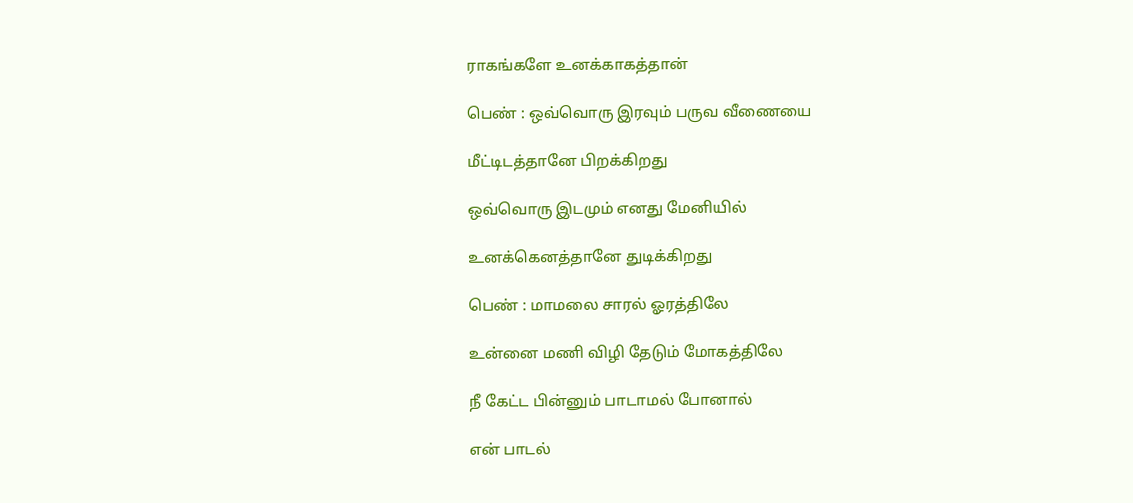ராகங்களே உனக்காகத்தான்

பெண் : ஒவ்வொரு இரவும் பருவ வீணையை

மீட்டிடத்தானே பிறக்கிறது

ஒவ்வொரு இடமும் எனது மேனியில்

உனக்கெனத்தானே துடிக்கிறது

பெண் : மாமலை சாரல் ஓரத்திலே

உன்னை மணி விழி தேடும் மோகத்திலே

நீ கேட்ட பின்னும் பாடாமல் போனால்

என் பாடல்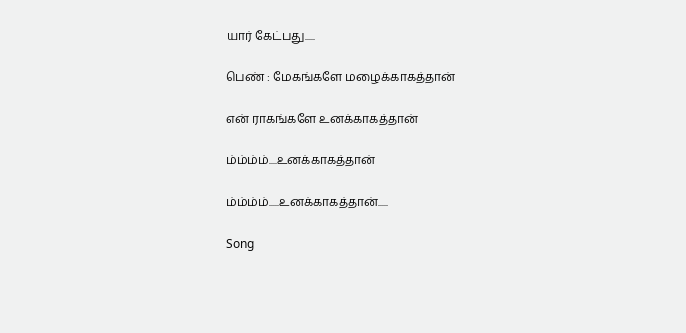யார் கேட்பது.....

பெண் : மேகங்களே மழைக்காகத்தான்

என் ராகங்களே உனக்காகத்தான்

ம்ம்ம்ம்....உனக்காகத்தான்

ம்ம்ம்ம்.....உனக்காகத்தான்.....

Song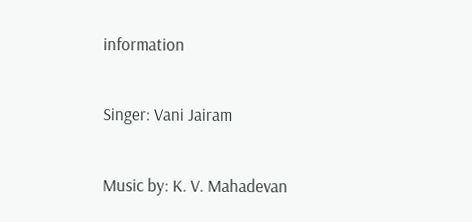information

Singer: Vani Jairam

Music by: K. V. Mahadevan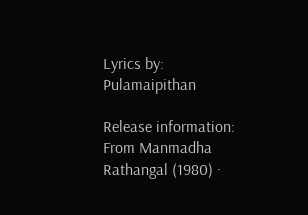Lyrics by: Pulamaipithan

Release information: From Manmadha Rathangal (1980) ·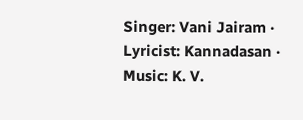Singer: Vani Jairam · Lyricist: Kannadasan · Music: K. V.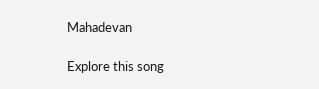Mahadevan

Explore this song